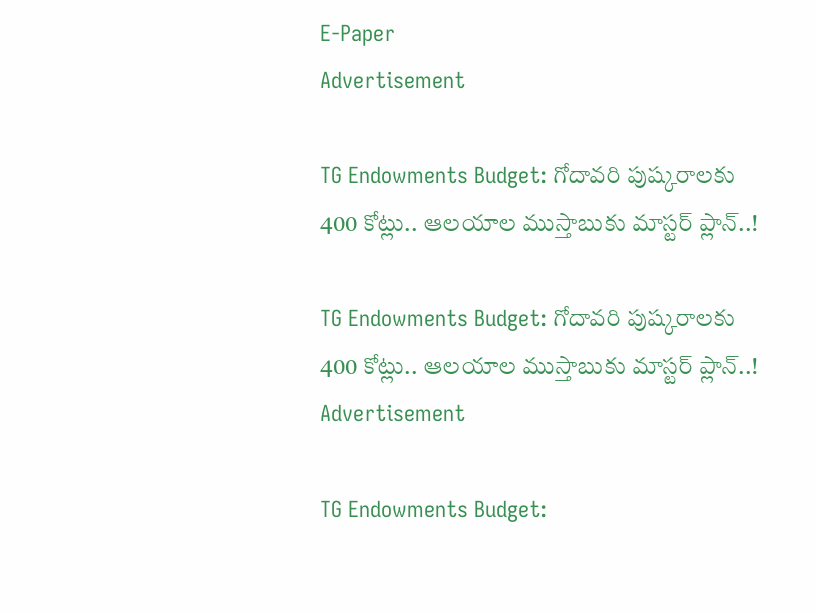E-Paper
Advertisement

TG Endowments Budget: గోదావరి పుష్కరాలకు 400 కోట్లు.. ఆలయాల ముస్తాబుకు మాస్టర్ ప్లాన్..!

TG Endowments Budget: గోదావరి పుష్కరాలకు 400 కోట్లు.. ఆలయాల ముస్తాబుకు మాస్టర్ ప్లాన్..!
Advertisement

TG Endowments Budget: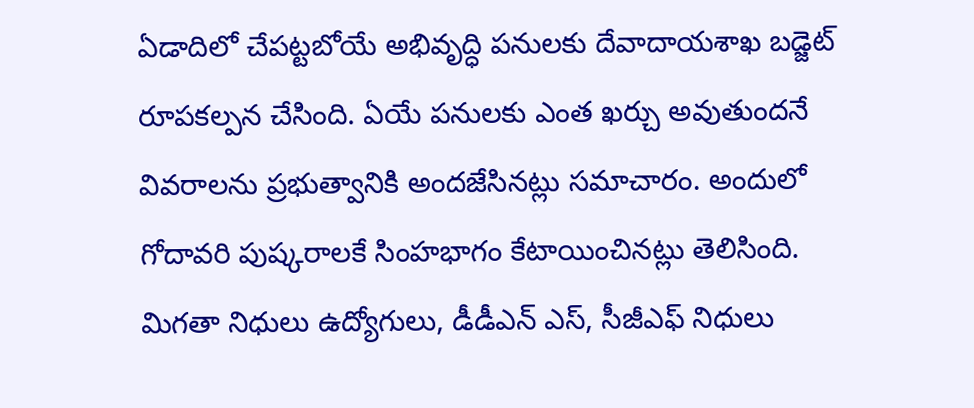ఏడాదిలో చేపట్టబోయే అభివృద్ధి పనులకు దేవాదాయశాఖ బడ్జెట్ రూపకల్పన చేసింది. ఏయే పనులకు ఎంత ఖర్చు అవుతుందనే వివరాలను ప్రభుత్వానికి అందజేసినట్లు సమాచారం. అందులో గోదావరి పుష్కరాలకే సింహభాగం కేటాయించినట్లు తెలిసింది. మిగతా నిధులు ఉద్యోగులు, డీడీఎన్ ఎస్, సీజీఎఫ్ నిధులు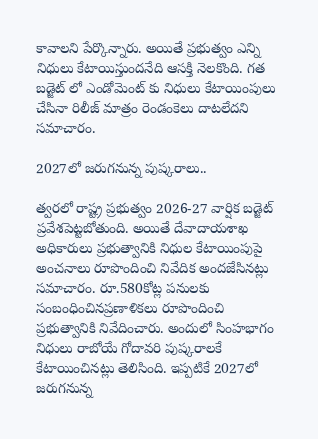కావాలని పేర్కొన్నారు. అయితే ప్రభుత్వం ఎన్ని నిధులు కేటాయిస్తుందనేది ఆసక్తి నెలకొంది. గత బడ్జెట్ లో ఎండోమెంట్ కు నిధులు కేటాయింపులు చేసినా రిలీజ్ మాత్రం రెండంకెలు దాటలేదని సమాచారం.

2027లో జరుగనున్న పుష్కరాలు..

త్వరలో రాష్ట్ర ప్రభుత్వం 2026-27 వార్షిక బడ్జెట్ ప్రవేశపెట్టబోతుంది. అయితే దేవాదాయశాఖ అధికారులు ప్రభుత్వానికి నిధుల కేటాయింపుపై అంచనాలు రూపొందించి నివేదిక అందజేసినట్లు సమాచారం. రూ.580కోట్ల పనులకు సంబంధించినప్రణాళికలు రూపొందించి ప్రభుత్వానికి నివేదించారు. అందులో సింహభాగం నిధులు రాబోయే గోదావరి పుష్కరాలకే కేటాయించినట్లు తెలిసింది. ఇప్పటికే 2027లో జరుగనున్న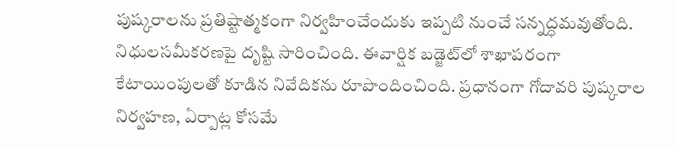పుష్కరాలను ప్రతిష్టాత్మకంగా నిర్వహించేందుకు ఇప్పటి నుంచే సన్నద్ధమవుతోంది. నిధులసమీకరణపై దృష్టి సారించింది. ఈవార్షిక బడ్జెట్‌లో శాఖాపరంగా కేటాయింపులతో కూడిన నివేదికను రూపొందించింది. ప్రధానంగా గోదావరి పుష్కరాల నిర్వహణ, ఏర్పాట్ల కోసమే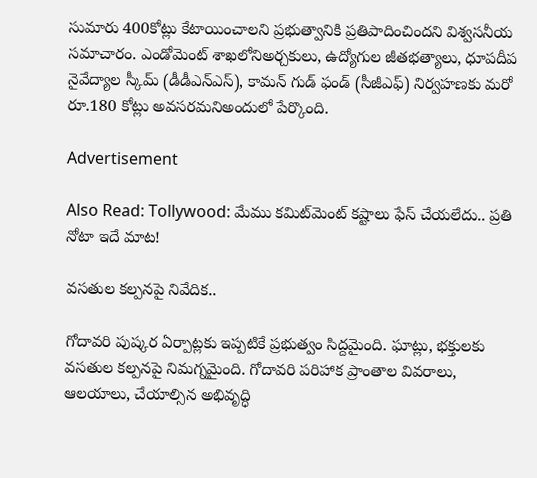సుమారు 400కోట్లు కేటాయించాలని ప్రభుత్వానికి ప్రతిపాదించిందని విశ్వసనీయ సమాచారం. ఎండోమెంట్ శాఖలోనిఅర్చకులు, ఉద్యోగుల జీతభత్యాలు, ధూపదీప నైవేద్యాల స్కీమ్ (డీడీఎన్‌ఎస్), కామన్ గుడ్ ఫండ్ (సీజీఎఫ్) నిర్వహణకు మరో రూ.180 కోట్లు అవసరమనిఅందులో పేర్కొంది.

Advertisement

Also Read: Tollywood: మేము కమిట్‌మెంట్ కష్టాలు ఫేస్ చేయలేదు.. ప్రతి నోటా ఇదే మాట!

వసతుల కల్పనపై నివేదిక..

గోదావరి పుష్కర ఏర్పాట్లకు ఇప్పటికే ప్రభుత్వం సిద్దమైంది. ఘాట్లు, భక్తులకు వసతుల కల్పనపై నిమగ్నమైంది. గోదావరి పరిహాక ప్రాంతాల వివరాలు, ఆలయాలు, చేయాల్సిన అభివృద్ధి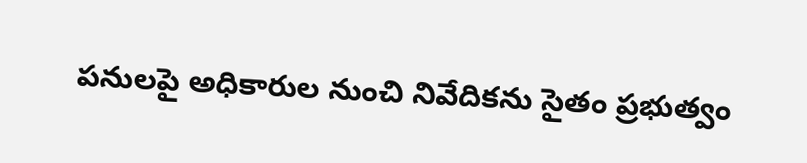పనులపై అధికారుల నుంచి నివేదికను సైతం ప్రభుత్వం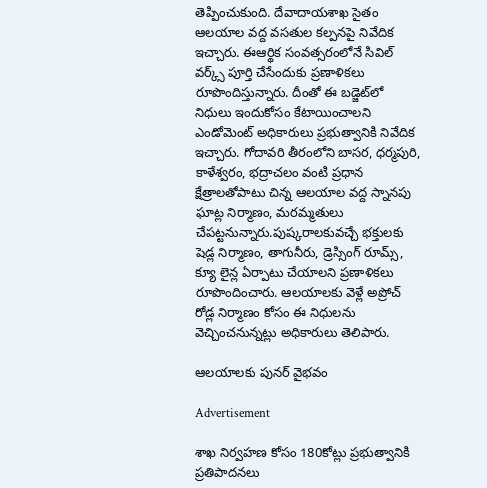తెప్పించుకుంది. దేవాదాయశాఖ సైతం ఆలయాల వద్ద వసతుల కల్పనపై నివేదిక ఇచ్చారు. ఈఆర్థిక సంవత్సరంలోనే సివిల్ వర్క్స్ పూర్తి చేసేందుకు ప్రణాళికలు రూపొందిస్తున్నారు. దీంతో ఈ బడ్జెట్‌లో నిధులు ఇందుకోసం కేటాయించాలని ఎండోమెంట్ అధికారులు ప్రభుత్వానికి నివేదిక ఇచ్చారు. గోదావరి తీరంలోని బాసర, ధర్మపురి, కాళేశ్వరం, భద్రాచలం వంటి ప్రధాన క్షేత్రాలతోపాటు చిన్న ఆలయాల వద్ద స్నానపు ఘాట్ల నిర్మాణం, మరమ్మతులు చేపట్టనున్నారు.పుష్కరాలకువచ్చే భక్తులకు షెడ్ల నిర్మాణం, తాగునీరు, డ్రెస్సింగ్ రూమ్స్, క్యూ లైన్ల ఏర్పాటు చేయాలని ప్రణాళికలు రూపొందించారు. ఆలయాలకు వెళ్లే అప్రోచ్ రోడ్ల నిర్మాణం కోసం ఈ నిధులను వెచ్చించనున్నట్లు అధికారులు తెలిపారు.

ఆలయాలకు పునర్ వైభవం

Advertisement

శాఖ నిర్వహణ కోసం 180కోట్లు ప్రభుత్వానికి ప్రతిపాదనలు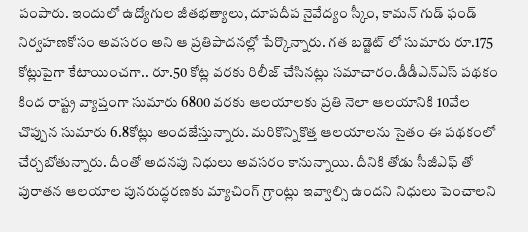పంపారు. ఇందులో ఉద్యోగుల జీతభత్యాలు, దూపదీప నైవేద్యం స్కీం, కామన్ గుడ్ ఫండ్ నిర్వహణకోసం అవసరం అని ఆ ప్రతిపాదనల్లో పేర్కొన్నారు. గత బడ్జెట్ లో సుమారు రూ.175 కోట్లుపైగా కేటాయించగా.. రూ.50 కోట్ల వరకు రిలీజ్ చేసినట్లు సమాచారం.డీడీఎన్ఎస్ పథకం కింద రాష్ట్ర వ్యాప్తంగా సుమారు 6800 వరకు ఆలయాలకు ప్రతి నెలా ఆలయానికి 10వేల చొప్పున సుమారు 6.8కోట్లు అందజేస్తున్నారు. మరికొన్నికొత్త ఆలయాలను సైతం ఈ పథకంలో చేర్చబోతున్నారు. దీంతో అదనపు నిధులు అవసరం కానున్నాయి. దీనికి తోడు సీజీఎఫ్ తో పురాతన ఆలయాల పునరుద్ధరణకు మ్యాచింగ్ గ్రాంట్లు ఇవ్వాల్సి ఉందని నిధులు పెంచాలని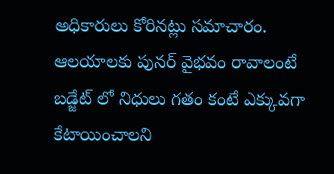అధికారులు కోరినట్లు సమాచారం. ఆలయాలకు పునర్ వైభవం రావాలంటే బడ్జేట్ లో నిధులు గతం కంటే ఎక్కువగా కేటాయించాలని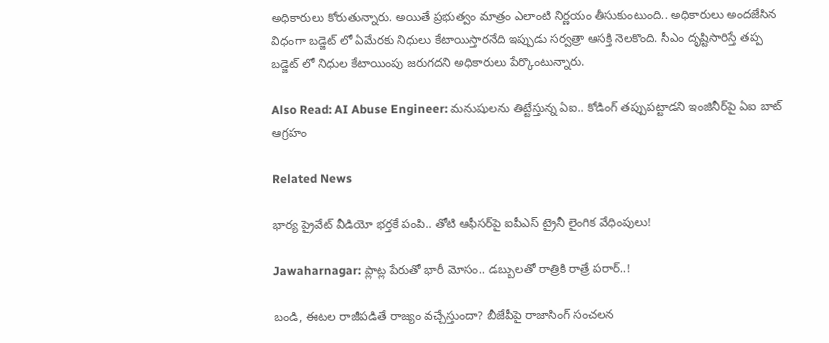అధికారులు కోరుతున్నారు. అయితే ప్రభుత్వం మాత్రం ఎలాంటి నిర్ణయం తీసుకుంటుంది.. అధికారులు అందజేసిన విధంగా బడ్జెట్ లో ఏమేరకు నిధులు కేటాయిస్తారనేది ఇప్పుడు సర్వత్రా ఆసక్తి నెలకొంది. సీఎం దృష్టిసారిస్తే తప్ప బడ్జెట్ లో నిధుల కేటాయింపు జరుగదని అధికారులు పేర్కొంటున్నారు.

Also Read: AI Abuse Engineer: మనుషులను తిట్టేస్తున్న ఏఐ.. కోడింగ్ తప్పుపట్టాడని ఇంజినీర్‌పై ఏఐ బాట్ ఆగ్రహం

Related News

భార్య ప్రైవేట్ వీడియో భర్తకే పంపి.. తోటి ఆఫీసర్‌పై ఐపీఎస్ ట్రైనీ లైంగిక వేధింపులు!

Jawaharnagar: ప్లాట్ల పేరుతో భారీ మోసం.. డబ్బులతో రాత్రికి రాత్రే పరార్..!

బండి, ఈటల రాజీపడితే రాజ్యం వచ్చేస్తుందా? బీజేపీపై రాజాసింగ్ సంచలన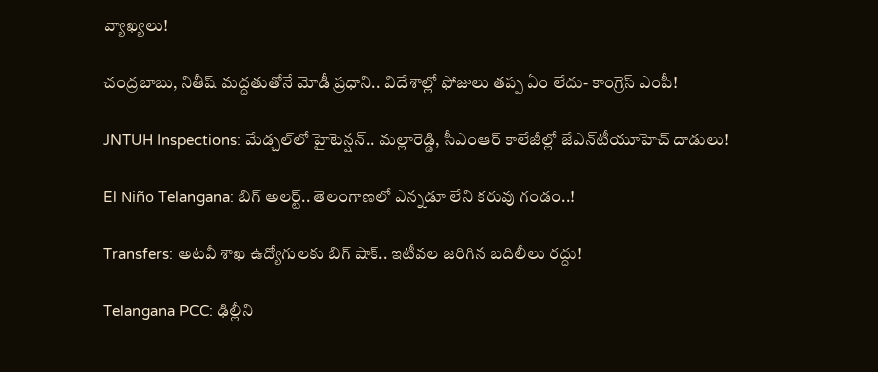వ్యాఖ్యలు!

చంద్రబాబు, నితీష్ మద్దతుతోనే మోడీ ప్రధాని.. విదేశాల్లో ఫోజులు తప్ప ఏం లేదు- కాంగ్రెస్ ఎంపీ!

JNTUH Inspections: మేడ్చల్‌లో హైటెన్షన్.. మల్లారెడ్డి, సీఎంఆర్ కాలేజీల్లో జేఎన్‌టీయూహెచ్ దాడులు!

El Niño Telangana: బిగ్ అలర్ట్.. తెలంగాణలో ఎన్నడూ లేని కరువు గండం..!

Transfers: అటవీ శాఖ ఉద్యోగులకు బిగ్ షాక్.. ఇటీవల జరిగిన బదిలీలు రద్దు!

Telangana PCC: ఢిల్లీని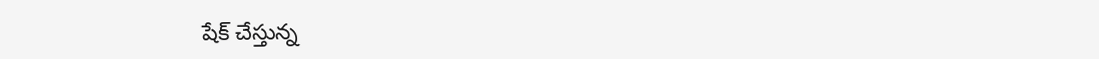షేక్ చేస్తున్న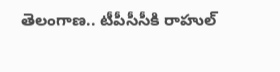తెలంగాణ.. టీపీసీసీకి రాహుల్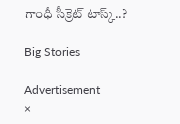గాంధీ సీక్రెట్ టాస్క్..?

Big Stories

Advertisement
×